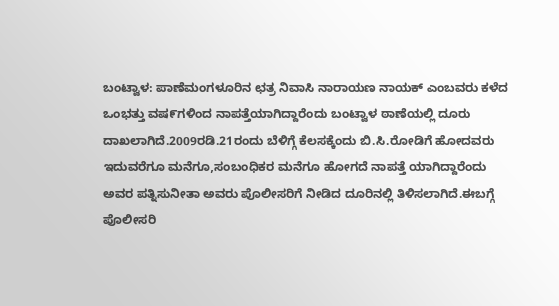ಬಂಟ್ವಾಳ: ಪಾಣೆಮಂಗಳೂರಿನ ಛತ್ರ ನಿವಾಸಿ ನಾರಾಯಣ ನಾಯಕ್ ಎಂಬವರು ಕಳೆದ ಒಂಭತ್ತು ವಷ೯ಗಳಿಂದ ನಾಪತ್ತೆಯಾಗಿದ್ದಾರೆಂದು ಬಂಟ್ವಾಳ ಠಾಣೆಯಲ್ಲಿ ದೂರು ದಾಖಲಾಗಿದೆ.2009ರಡಿ.21ರಂದು ಬೆಳಿಗ್ಗೆ ಕೆಲಸಕ್ಕೆಂದು ಬಿ.ಸಿ.ರೋಡಿಗೆ ಹೋದವರು ಇದುವರೆಗೂ ಮನೆಗೂ,ಸಂಬಂಧಿಕರ ಮನೆಗೂ ಹೋಗದೆ ನಾಪತ್ತೆ ಯಾಗಿದ್ದಾರೆಂದು ಅವರ ಪತ್ನಿಸುನೀತಾ ಅವರು ಪೊಲೀಸರಿಗೆ ನೀಡಿದ ದೂರಿನಲ್ಲಿ ತಿಳಿಸಲಾಗಿದೆ.ಈಬಗ್ಗೆ ಪೊಲೀಸರಿ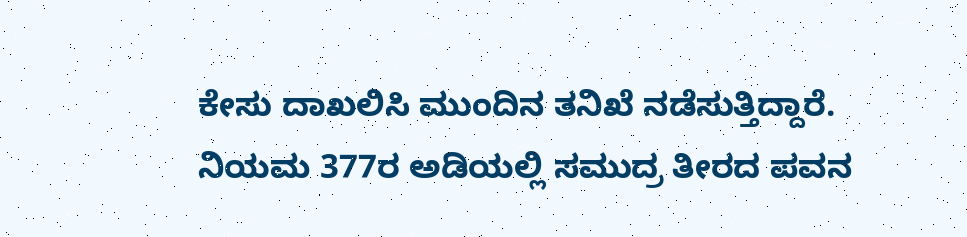ಕೇಸು ದಾಖಲಿಸಿ ಮುಂದಿನ ತನಿಖೆ ನಡೆಸುತ್ತಿದ್ದಾರೆ.
ನಿಯಮ 377ರ ಅಡಿಯಲ್ಲಿ ಸಮುದ್ರ ತೀರದ ಪವನ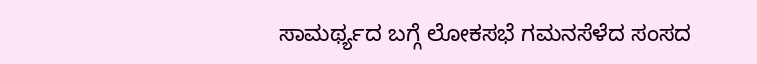ಸಾಮರ್ಥ್ಯದ ಬಗ್ಗೆ ಲೋಕಸಭೆ ಗಮನಸೆಳೆದ ಸಂಸದ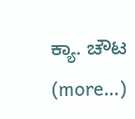ಕ್ಯಾ. ಚೌಟ (more…)